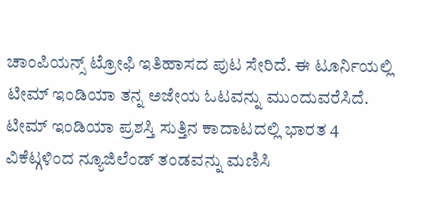ಚಾಂಪಿಯನ್ಸ್ ಟ್ರೋಫಿ ಇತಿಹಾಸದ ಪುಟ ಸೇರಿದೆ. ಈ ಟೂರ್ನಿಯಲ್ಲಿ ಟೀಮ್ ಇಂಡಿಯಾ ತನ್ನ ಅಜೇಯ ಓಟವನ್ನು ಮುಂದುವರೆಸಿದೆ. ಟೀಮ್ ಇಂಡಿಯಾ ಪ್ರಶಸ್ತಿ ಸುತ್ತಿನ ಕಾದಾಟದಲ್ಲಿ ಭಾರತ 4 ವಿಕೆಟ್ಗಳಿಂದ ನ್ಯೂಜಿಲೆಂಡ್ ತಂಡವನ್ನು ಮಣಿಸಿ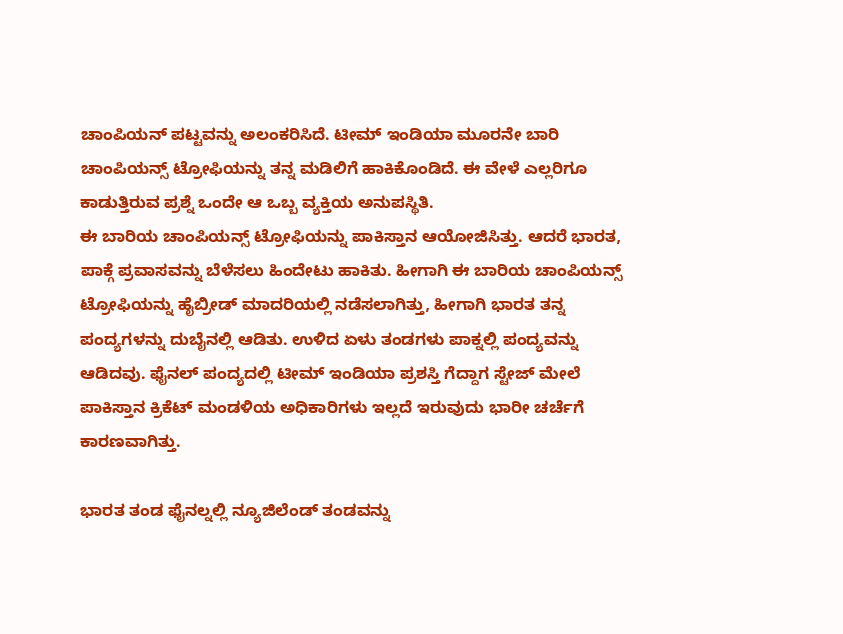ಚಾಂಪಿಯನ್ ಪಟ್ಟವನ್ನು ಅಲಂಕರಿಸಿದೆ. ಟೀಮ್ ಇಂಡಿಯಾ ಮೂರನೇ ಬಾರಿ ಚಾಂಪಿಯನ್ಸ್ ಟ್ರೋಫಿಯನ್ನು ತನ್ನ ಮಡಿಲಿಗೆ ಹಾಕಿಕೊಂಡಿದೆ. ಈ ವೇಳೆ ಎಲ್ಲರಿಗೂ ಕಾಡುತ್ತಿರುವ ಪ್ರಶ್ನೆ ಒಂದೇ ಆ ಒಬ್ಬ ವ್ಯಕ್ತಿಯ ಅನುಪಸ್ಥಿತಿ.
ಈ ಬಾರಿಯ ಚಾಂಪಿಯನ್ಸ್ ಟ್ರೋಫಿಯನ್ನು ಪಾಕಿಸ್ತಾನ ಆಯೋಜಿಸಿತ್ತು. ಆದರೆ ಭಾರತ, ಪಾಕ್ಗೆ ಪ್ರವಾಸವನ್ನು ಬೆಳೆಸಲು ಹಿಂದೇಟು ಹಾಕಿತು. ಹೀಗಾಗಿ ಈ ಬಾರಿಯ ಚಾಂಪಿಯನ್ಸ್ ಟ್ರೋಫಿಯನ್ನು ಹೈಬ್ರೀಡ್ ಮಾದರಿಯಲ್ಲಿ ನಡೆಸಲಾಗಿತ್ತು, ಹೀಗಾಗಿ ಭಾರತ ತನ್ನ ಪಂದ್ಯಗಳನ್ನು ದುಬೈನಲ್ಲಿ ಆಡಿತು. ಉಳಿದ ಏಳು ತಂಡಗಳು ಪಾಕ್ನಲ್ಲಿ ಪಂದ್ಯವನ್ನು ಆಡಿದವು. ಫೈನಲ್ ಪಂದ್ಯದಲ್ಲಿ ಟೀಮ್ ಇಂಡಿಯಾ ಪ್ರಶಸ್ತಿ ಗೆದ್ದಾಗ ಸ್ಟೇಜ್ ಮೇಲೆ ಪಾಕಿಸ್ತಾನ ಕ್ರಿಕೆಟ್ ಮಂಡಳಿಯ ಅಧಿಕಾರಿಗಳು ಇಲ್ಲದೆ ಇರುವುದು ಭಾರೀ ಚರ್ಚೆಗೆ ಕಾರಣವಾಗಿತ್ತು.

ಭಾರತ ತಂಡ ಫೈನಲ್ನಲ್ಲಿ ನ್ಯೂಜಿಲೆಂಡ್ ತಂಡವನ್ನು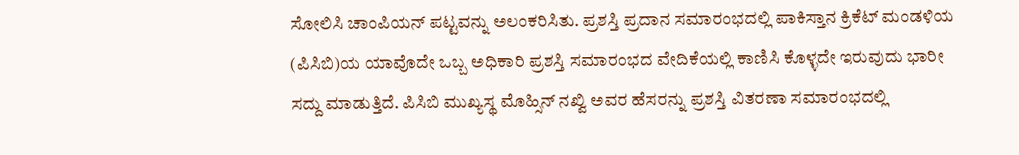ಸೋಲಿಸಿ ಚಾಂಪಿಯನ್ ಪಟ್ಟವನ್ನು ಅಲಂಕರಿಸಿತು. ಪ್ರಶಸ್ತಿ ಪ್ರದಾನ ಸಮಾರಂಭದಲ್ಲಿ ಪಾಕಿಸ್ತಾನ ಕ್ರಿಕೆಟ್ ಮಂಡಳಿಯ (ಪಿಸಿಬಿ)ಯ ಯಾವೊದೇ ಒಬ್ಬ ಅಧಿಕಾರಿ ಪ್ರಶಸ್ತಿ ಸಮಾರಂಭದ ವೇದಿಕೆಯಲ್ಲಿ ಕಾಣಿಸಿ ಕೊಳ್ಳದೇ ಇರುವುದು ಭಾರೀ ಸದ್ದು ಮಾಡುತ್ತಿದೆ. ಪಿಸಿಬಿ ಮುಖ್ಯಸ್ಥ ಮೊಹ್ಸಿನ್ ನಖ್ವಿ ಅವರ ಹೆಸರನ್ನು ಪ್ರಶಸ್ತಿ ವಿತರಣಾ ಸಮಾರಂಭದಲ್ಲಿ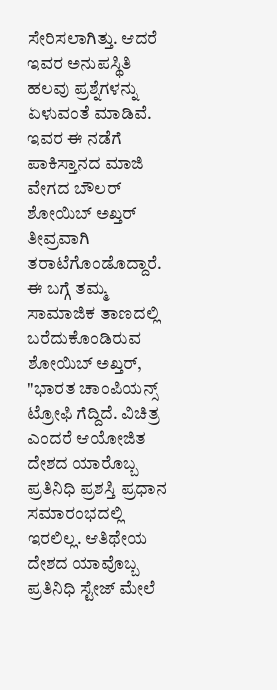ಸೇರಿಸಲಾಗಿತ್ತು. ಆದರೆ ಇವರ ಅನುಪಸ್ಥಿತಿ ಹಲವು ಪ್ರಶ್ನೆಗಳನ್ನು ಏಳುವಂತೆ ಮಾಡಿವೆ. ಇವರ ಈ ನಡೆಗೆ ಪಾಕಿಸ್ತಾನದ ಮಾಜಿ ವೇಗದ ಬೌಲರ್ ಶೋಯಿಬ್ ಅಖ್ತರ್ ತೀವ್ರವಾಗಿ ತರಾಟೆಗೊಂಡೊದ್ದಾರೆ.
ಈ ಬಗ್ಗೆ ತಮ್ಮ ಸಾಮಾಜಿಕ ತಾಣದಲ್ಲಿ ಬರೆದುಕೊಂಡಿರುವ ಶೋಯಿಬ್ ಅಖ್ತರ್, "ಭಾರತ ಚಾಂಪಿಯನ್ಸ್ ಟ್ರೋಫಿ ಗೆದ್ದಿದೆ. ವಿಚಿತ್ರ ಎಂದರೆ ಆಯೋಜಿತ ದೇಶದ ಯಾರೊಬ್ಬ ಪ್ರತಿನಿಧಿ ಪ್ರಶಸ್ತಿ ಪ್ರಧಾನ ಸಮಾರಂಭದಲ್ಲಿ ಇರಲಿಲ್ಲ. ಆತಿಥೇಯ ದೇಶದ ಯಾವೊಬ್ಬ ಪ್ರತಿನಿಧಿ ಸ್ಟೇಜ್ ಮೇಲೆ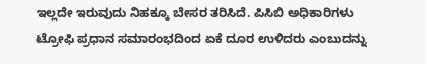ಇಲ್ಲದೇ ಇರುವುದು ನಿಹಕ್ಕೂ ಬೇಸರ ತರಿಸಿದೆ. ಪಿಸಿಬಿ ಅಧಿಕಾರಿಗಳು ಟ್ರೋಫಿ ಪ್ರಧಾನ ಸಮಾರಂಭದಿಂದ ಏಕೆ ದೂರ ಉಳಿದರು ಎಂಬುದನ್ನು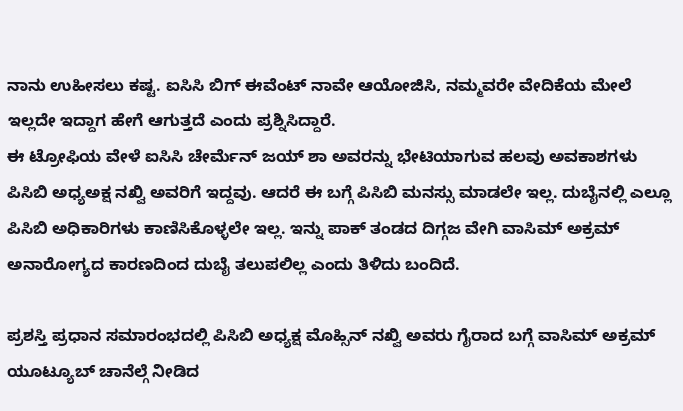ನಾನು ಉಹೀಸಲು ಕಷ್ಟ. ಐಸಿಸಿ ಬಿಗ್ ಈವೆಂಟ್ ನಾವೇ ಆಯೋಜಿಸಿ, ನಮ್ಮವರೇ ವೇದಿಕೆಯ ಮೇಲೆ ಇಲ್ಲದೇ ಇದ್ದಾಗ ಹೇಗೆ ಆಗುತ್ತದೆ ಎಂದು ಪ್ರಶ್ನಿಸಿದ್ದಾರೆ.
ಈ ಟ್ರೋಫಿಯ ವೇಳೆ ಐಸಿಸಿ ಚೇರ್ಮೆನ್ ಜಯ್ ಶಾ ಅವರನ್ನು ಭೇಟಿಯಾಗುವ ಹಲವು ಅವಕಾಶಗಳು ಪಿಸಿಬಿ ಅಧ್ಯಅಕ್ಷ ನಖ್ವಿ ಅವರಿಗೆ ಇದ್ದವು. ಆದರೆ ಈ ಬಗ್ಗೆ ಪಿಸಿಬಿ ಮನಸ್ಸು ಮಾಡಲೇ ಇಲ್ಲ. ದುಬೈನಲ್ಲಿ ಎಲ್ಲೂ ಪಿಸಿಬಿ ಅಧಿಕಾರಿಗಳು ಕಾಣಿಸಿಕೊಳ್ಳಲೇ ಇಲ್ಲ. ಇನ್ನು ಪಾಕ್ ತಂಡದ ದಿಗ್ಗಜ ವೇಗಿ ವಾಸಿಮ್ ಅಕ್ರಮ್ ಅನಾರೋಗ್ಯದ ಕಾರಣದಿಂದ ದುಬೈ ತಲುಪಲಿಲ್ಲ ಎಂದು ತಿಳಿದು ಬಂದಿದೆ.

ಪ್ರಶಸ್ತಿ ಪ್ರಧಾನ ಸಮಾರಂಭದಲ್ಲಿ ಪಿಸಿಬಿ ಅಧ್ಯಕ್ಷ ಮೊಹ್ಸಿನ್ ನಖ್ವಿ ಅವರು ಗೈರಾದ ಬಗ್ಗೆ ವಾಸಿಮ್ ಅಕ್ರಮ್ ಯೂಟ್ಯೂಬ್ ಚಾನೆಲ್ಗೆ ನೀಡಿದ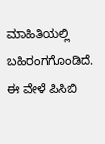ಮಾಹಿತಿಯಲ್ಲಿ ಬಹಿರಂಗಗೊಂಡಿದೆ. ಈ ವೇಳೆ ಪಿಸಿಬಿ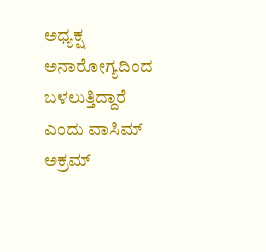ಅಧ್ಯಕ್ಷ ಅನಾರೋಗ್ಯದಿಂದ ಬಳಲುತ್ತಿದ್ದಾರೆ ಎಂದು ವಾಸಿಮ್ ಅಕ್ರಮ್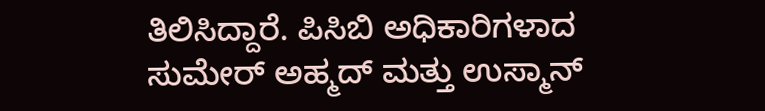ತಿಲಿಸಿದ್ದಾರೆ. ಪಿಸಿಬಿ ಅಧಿಕಾರಿಗಳಾದ ಸುಮೇರ್ ಅಹ್ಮದ್ ಮತ್ತು ಉಸ್ಮಾನ್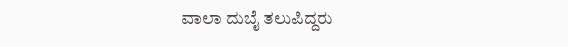ವಾಲಾ ದುಬೈ ತಲುಪಿದ್ದರು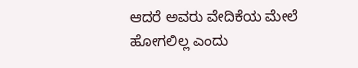ಆದರೆ ಅವರು ವೇದಿಕೆಯ ಮೇಲೆ ಹೋಗಲಿಲ್ಲ ಎಂದು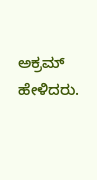ಅಕ್ರಮ್ ಹೇಳಿದರು.